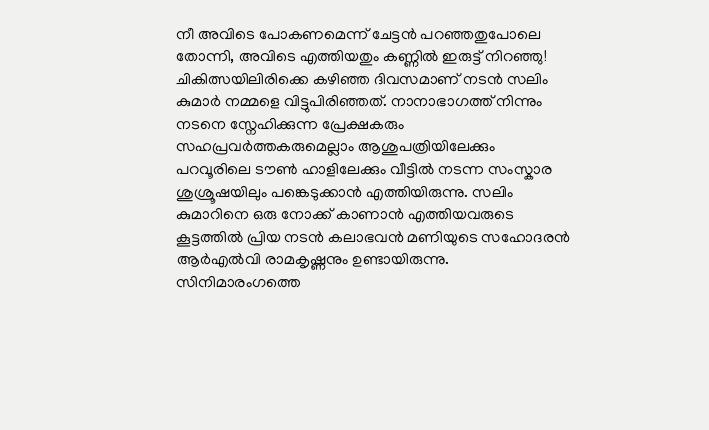നീ അവിടെ പോകണമെന്ന് ചേട്ടൻ പറഞ്ഞതുപോലെ തോന്നി, അവിടെ എത്തിയതും കണ്ണിൽ ഇരുട്ട് നിറഞ്ഞു!
ചികിത്സയിലിരിക്കെ കഴിഞ്ഞ ദിവസമാണ് നടൻ സലിം കുമാർ നമ്മളെ വിട്ടുപിരിഞ്ഞത്. നാനാഭാഗത്ത് നിന്നും നടനെ സ്നേഹിക്കുന്ന പ്രേക്ഷകരും സഹപ്രവർത്തകരുമെല്ലാം ആശുപത്രിയിലേക്കും പറവൂരിലെ ടൗൺ ഹാളിലേക്കും വീട്ടിൽ നടന്ന സംസ്കാര ശുശ്രൂഷയിലും പങ്കെടുക്കാൻ എത്തിയിരുന്നു. സലിം കുമാറിനെ ഒരു നോക്ക് കാണാൻ എത്തിയവരുടെ കൂട്ടത്തിൽ പ്രിയ നടൻ കലാഭവൻ മണിയുടെ സഹോദരൻ ആർഎൽവി രാമകൃഷ്ണനും ഉണ്ടായിരുന്നു.
സിനിമാരംഗത്തെ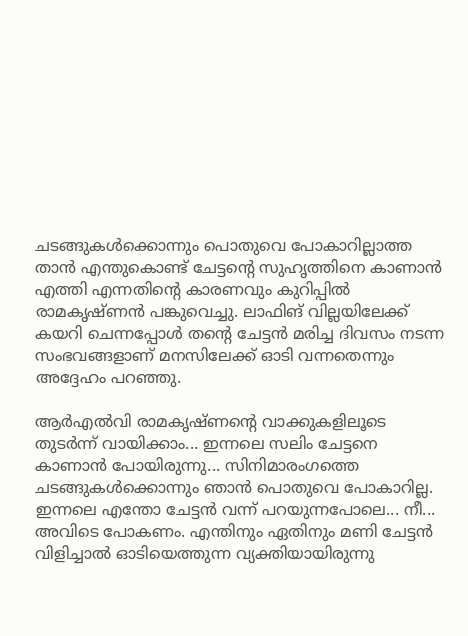ചടങ്ങുകൾക്കൊന്നും പൊതുവെ പോകാറില്ലാത്ത താൻ എന്തുകൊണ്ട് ചേട്ടന്റെ സുഹൃത്തിനെ കാണാൻ എത്തി എന്നതിന്റെ കാരണവും കുറിപ്പിൽ രാമകൃഷ്ണൻ പങ്കുവെച്ചു. ലാഫിങ് വില്ലയിലേക്ക് കയറി ചെന്നപ്പോൾ തന്റെ ചേട്ടൻ മരിച്ച ദിവസം നടന്ന സംഭവങ്ങളാണ് മനസിലേക്ക് ഓടി വന്നതെന്നും അദ്ദേഹം പറഞ്ഞു.

ആർഎൽവി രാമകൃഷ്ണന്റെ വാക്കുകളിലൂടെ തുടർന്ന് വായിക്കാം... ഇന്നലെ സലിം ചേട്ടനെ കാണാൻ പോയിരുന്നു... സിനിമാരംഗത്തെ ചടങ്ങുകൾക്കൊന്നും ഞാൻ പൊതുവെ പോകാറില്ല. ഇന്നലെ എന്തോ ചേട്ടൻ വന്ന് പറയുന്നപോലെ... നീ... അവിടെ പോകണം. എന്തിനും ഏതിനും മണി ചേട്ടൻ വിളിച്ചാൽ ഓടിയെത്തുന്ന വ്യക്തിയായിരുന്നു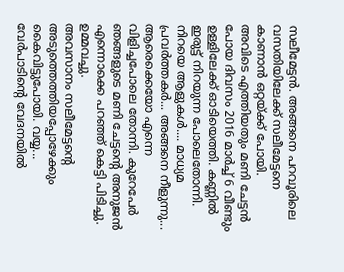സലീമേട്ടൻ. അങ്ങനെ പറവൂരിലെ വസതിയിലേക്ക് സലീമേട്ടനെ കാണാൻ ഒറ്റയ്ക്ക് പോയി.
അവിടെ എത്തിയതും മണി ചേട്ടൻ പോയ ദിവസം 2016 മാർച്ച് 6 വീണ്ടും ഉള്ളിലേക്ക് ഓടിയെത്തി. കണ്ണിൽ ഇരുട്ട് നിറയുന്ന പോലെതോന്നി. നിറയെ ആളുകൾ.... മാധ്യമ പ്രവർത്തകർ... അങ്ങനെ നീളുന്നു... ആരെക്കെയോ എന്നെ വിളിച്ചപോലെ തോന്നി. കുറേപേർ ഞങ്ങളുടെ മണി ചേട്ടന്റെ അനുജൻ എന്നൊക്കെ പറഞ്ഞ് കെട്ടി പിടിച്ചു. ഉമ്മവച്ചു.
അവസാനം സലീമേട്ടന്റെ അടുത്തെത്തിയപ്പോഴേക്കും കൈവിട്ടുപോയി. വയ്യ... വേർപാടിന്റെ വേദനയിൽ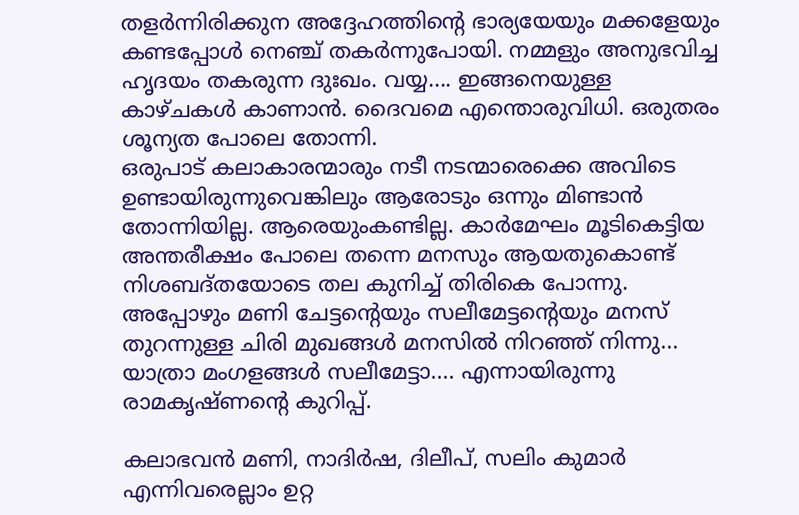തളർന്നിരിക്കുന അദ്ദേഹത്തിന്റെ ഭാര്യയേയും മക്കളേയും കണ്ടപ്പോൾ നെഞ്ച് തകർന്നുപോയി. നമ്മളും അനുഭവിച്ച ഹൃദയം തകരുന്ന ദുഃഖം. വയ്യ.... ഇങ്ങനെയുള്ള കാഴ്ചകൾ കാണാൻ. ദൈവമെ എന്തൊരുവിധി. ഒരുതരം ശൂന്യത പോലെ തോന്നി.
ഒരുപാട് കലാകാരന്മാരും നടീ നടന്മാരെക്കെ അവിടെ ഉണ്ടായിരുന്നുവെങ്കിലും ആരോടും ഒന്നും മിണ്ടാൻ തോന്നിയില്ല. ആരെയുംകണ്ടില്ല. കാർമേഘം മൂടികെട്ടിയ അന്തരീക്ഷം പോലെ തന്നെ മനസും ആയതുകൊണ്ട് നിശബദ്തയോടെ തല കുനിച്ച് തിരികെ പോന്നു. അപ്പോഴും മണി ചേട്ടന്റെയും സലീമേട്ടന്റെയും മനസ് തുറന്നുള്ള ചിരി മുഖങ്ങൾ മനസിൽ നിറഞ്ഞ് നിന്നു... യാത്രാ മംഗളങ്ങൾ സലീമേട്ടാ.... എന്നായിരുന്നു രാമകൃഷ്ണന്റെ കുറിപ്പ്.

കലാഭവൻ മണി, നാദിർഷ, ദിലീപ്, സലിം കുമാർ എന്നിവരെല്ലാം ഉറ്റ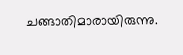ചങ്ങാതിമാരായിരുന്നു.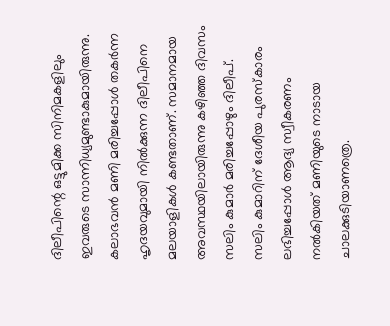ദിലീപിന്റെ ഒട്ടുമിക്ക സിനിമകളിലും ഇവരുടെ സാന്നിധ്യമുണ്ടാകുമായിരുന്നു. കലാഭവൻ മണി മരിച്ചപ്പോൾ തകർന്ന ഹൃദയവുമായി നിൽക്കുന്ന ദിലീപിനെ മലയാളികൾ കണ്ടതാണ്. സമാനമായ അവസ്ഥയിലായിരുന്നു കഴിഞ്ഞ ദിവസം സലിം കുമാർ മരിച്ചപ്പോഴും ദിലീപ്.
സലിം കുമാറിന് ദേശീയ പുരസ്കാരം ലഭിച്ചപ്പോൾ ആദ്യ സ്വീകരണം നൽകിയത് മണിയുടെ നാടായ ചാലക്കുടിയാണത്രെ.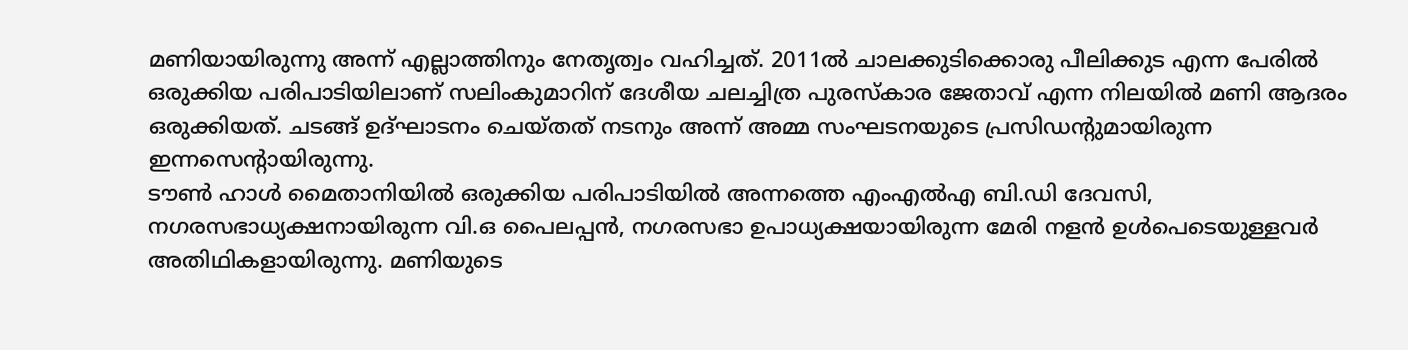മണിയായിരുന്നു അന്ന് എല്ലാത്തിനും നേതൃത്വം വഹിച്ചത്. 2011ൽ ചാലക്കുടിക്കൊരു പീലിക്കുട എന്ന പേരിൽ ഒരുക്കിയ പരിപാടിയിലാണ് സലിംകുമാറിന് ദേശീയ ചലച്ചിത്ര പുരസ്കാര ജേതാവ് എന്ന നിലയിൽ മണി ആദരം ഒരുക്കിയത്. ചടങ്ങ് ഉദ്ഘാടനം ചെയ്തത് നടനും അന്ന് അമ്മ സംഘടനയുടെ പ്രസിഡന്റുമായിരുന്ന ഇന്നസെന്റായിരുന്നു.
ടൗൺ ഹാൾ മൈതാനിയിൽ ഒരുക്കിയ പരിപാടിയിൽ അന്നത്തെ എംഎൽഎ ബി.ഡി ദേവസി, നഗരസഭാധ്യക്ഷനായിരുന്ന വി.ഒ പൈലപ്പൻ, നഗരസഭാ ഉപാധ്യക്ഷയായിരുന്ന മേരി നളൻ ഉൾപെടെയുള്ളവർ അതിഥികളായിരുന്നു. മണിയുടെ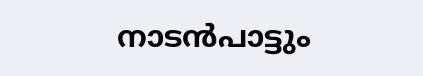നാടൻപാട്ടും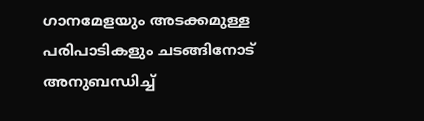ഗാനമേളയും അടക്കമുള്ള പരിപാടികളും ചടങ്ങിനോട് അനുബന്ധിച്ച്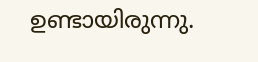ഉണ്ടായിരുന്നു.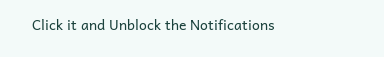Click it and Unblock the Notifications